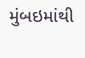મુંબઇમાંથી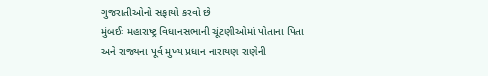ગુજરાતીઓનો સફાયો કરવો છે
મુંબઈઃ મહારાષ્ટ્ર વિધાનસભાની ચૂંટણીઓમાં પોતાના પિતા અને રાજ્યના પૂર્વ મુખ્ય પ્રધાન નારાયણ રાણેની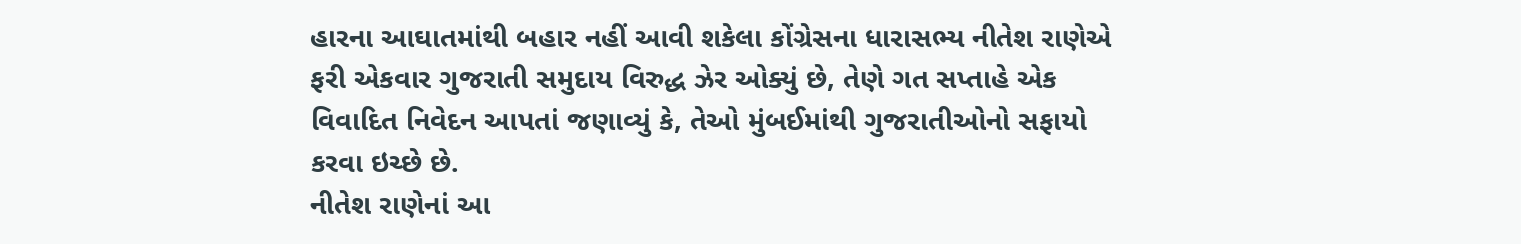હારના આઘાતમાંથી બહાર નહીં આવી શકેલા કોંગ્રેસના ધારાસભ્ય નીતેશ રાણેએ ફરી એકવાર ગુજરાતી સમુદાય વિરુદ્ધ ઝેર ઓક્યું છે, તેણે ગત સપ્તાહે એક વિવાદિત નિવેદન આપતાં જણાવ્યું કે, તેઓ મુંબઈમાંથી ગુજરાતીઓનો સફાયો કરવા ઇચ્છે છે.
નીતેશ રાણેનાં આ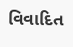વિવાદિત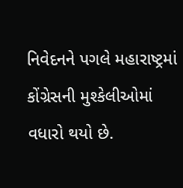નિવેદનને પગલે મહારાષ્ટ્રમાં કોંગ્રેસની મુશ્કેલીઓમાં વધારો થયો છે.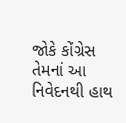જોકે કોંગ્રેસ તેમનાં આ નિવેદનથી હાથ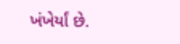ખંખેર્યાં છે.